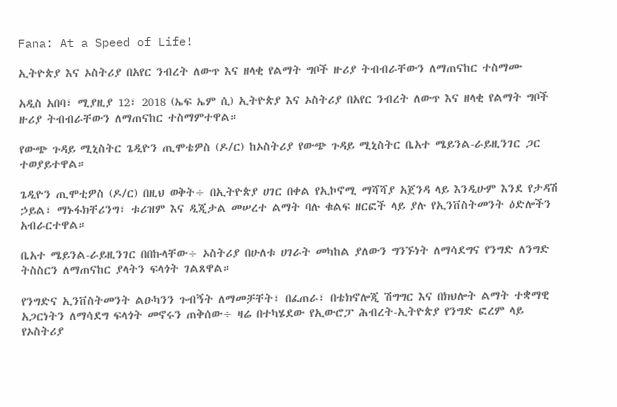Fana: At a Speed of Life!

ኢትዮጵያ እና ኦስትሪያ በአየር ንብረት ለውጥ እና ዘላቂ የልማት ግቦች ዙሪያ ትብብራቸውን ለማጠናከር ተስማሙ

አዲስ አበባ፣ ሚያዚያ 12፣ 2018 (ኤፍ ኤም ሲ) ኢትዮጵያ እና ኦስትሪያ በአየር ንብረት ለውጥ እና ዘላቂ የልማት ግቦች ዙሪያ ትብብራቸውን ለማጠናከር ተስማምተዋል።

የውጭ ጉዳይ ሚኒስትር ጌዲዮን ጢሞቴዎስ (ዶ/ር) ከኦስትሪያ የውጭ ጉዳይ ሚኒስትር ቤአተ ሜይንል-ራይዚንገር ጋር ተወያይተዋል።

ጌዲዮን ጢሞቲዎስ (ዶ/ር) በዚህ ወቅት÷ በኢትዮጵያ ሀገር በቀል የኢኮኖሚ ማሻሻያ አጀንዳ ላይ እንዲሁም እንደ የታዳሽ ኃይል፣ ማኑፋክቸሪንግ፣ ቱሪዝም እና ዲጂታል መሠረተ ልማት ባሉ ቁልፍ ዘርፎች ላይ ያሉ የኢንቨስትመንት ዕድሎችን አብራርተዋል።

ቤአተ ሜይንል-ራይዚንገር በበኩላቸው÷ ኦስትሪያ በሁለቱ ሀገራት መካከል ያለውን ግንኙነት ለማሳደግና የንግድ ለንግድ ትስስርን ለማጠናከር ያላትን ፍላጎት ገልጸዋል።

የንግድና ኢንቨስትመንት ልዑካንን ጉብኝት ለማመቻቸት፣ በፈጠራ፣ በቴክኖሎጂ ሽግግር እና በክህሎት ልማት ተቋማዊ አጋርነትን ለማሳደግ ፍላጎት መኖሩን ጠቅሰው÷ ዛሬ በተካሄደው የኢውሮፓ ሕብረት-ኢትዮጵያ የንግድ ፎረም ላይ የኦስትሪያ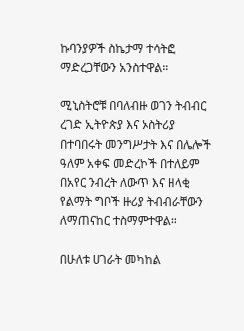ኩባንያዎች ስኬታማ ተሳትፎ ማድረጋቸውን አንስተዋል።

ሚኒስትሮቹ በባለብዙ ወገን ትብብር ረገድ ኢትዮጵያ እና ኦስትሪያ በተባበሩት መንግሥታት እና በሌሎች ዓለም አቀፍ መድረኮች በተለይም በአየር ንብረት ለውጥ እና ዘላቂ የልማት ግቦች ዙሪያ ትብብራቸውን ለማጠናከር ተስማምተዋል።

በሁለቱ ሀገራት መካከል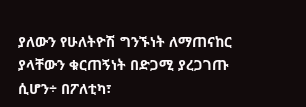ያለውን የሁለትዮሽ ግንኙነት ለማጠናከር ያላቸውን ቁርጠኝነት በድጋሚ ያረጋገጡ ሲሆን÷ በፖለቲካ፣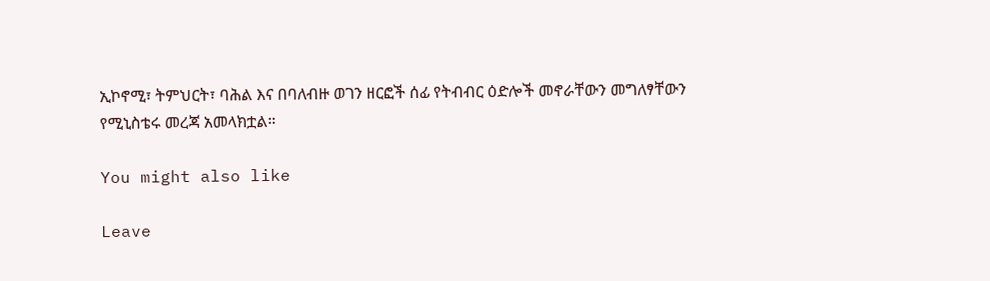ኢኮኖሚ፣ ትምህርት፣ ባሕል እና በባለብዙ ወገን ዘርፎች ሰፊ የትብብር ዕድሎች መኖራቸውን መግለፃቸውን የሚኒስቴሩ መረጃ አመላክቷል።

You might also like

Leave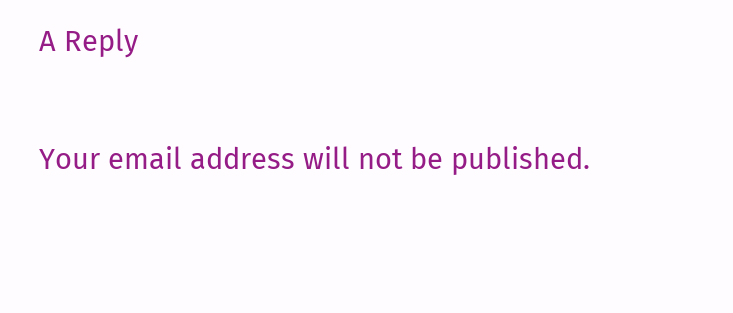A Reply

Your email address will not be published.